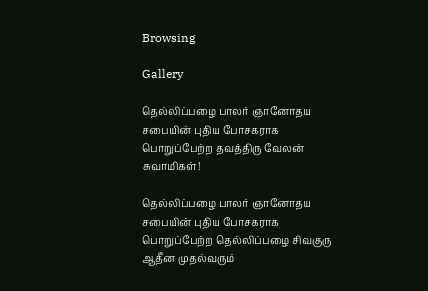Browsing

Gallery

தெல்லிப்பழை பாலர் ஞானோதய சபையின் புதிய போசகராக பொறுப்பேற்ற தவத்திரு வேலன் சுவாமிகள்!

தெல்லிப்பழை பாலர் ஞானோதய சபையின் புதிய போசகராக பொறுப்பேற்ற தெல்லிப்பழை சிவகுரு ஆதீன முதல்வரும்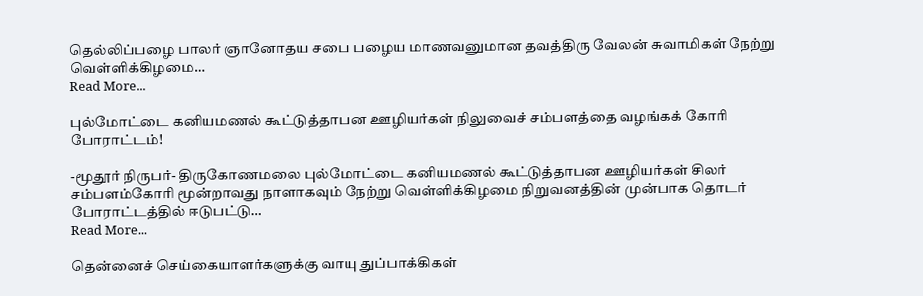தெல்லிப்பழை பாலர் ஞானோதய சபை பழைய மாணவனுமான தவத்திரு வேலன் சுவாமிகள் நேற்று வெள்ளிக்கிழமை…
Read More...

புல்மோட்டை கனியமணல் கூட்டுத்தாபன ஊழியர்கள் நிலுவைச் சம்பளத்தை வழங்கக் கோரி போராட்டம்!

-மூதூர் நிருபர்- திருகோணமலை புல்மோட்டை கனியமணல் கூட்டுத்தாபன ஊழியர்கள் சிலர் சம்பளம்கோரி மூன்றாவது நாளாகவும் நேற்று வெள்ளிக்கிழமை நிறுவனத்தின் முன்பாக தொடர் போராட்டத்தில் ஈடுபட்டு…
Read More...

தென்னைச் செய்கையாளர்களுக்கு வாயு துப்பாக்கிகள்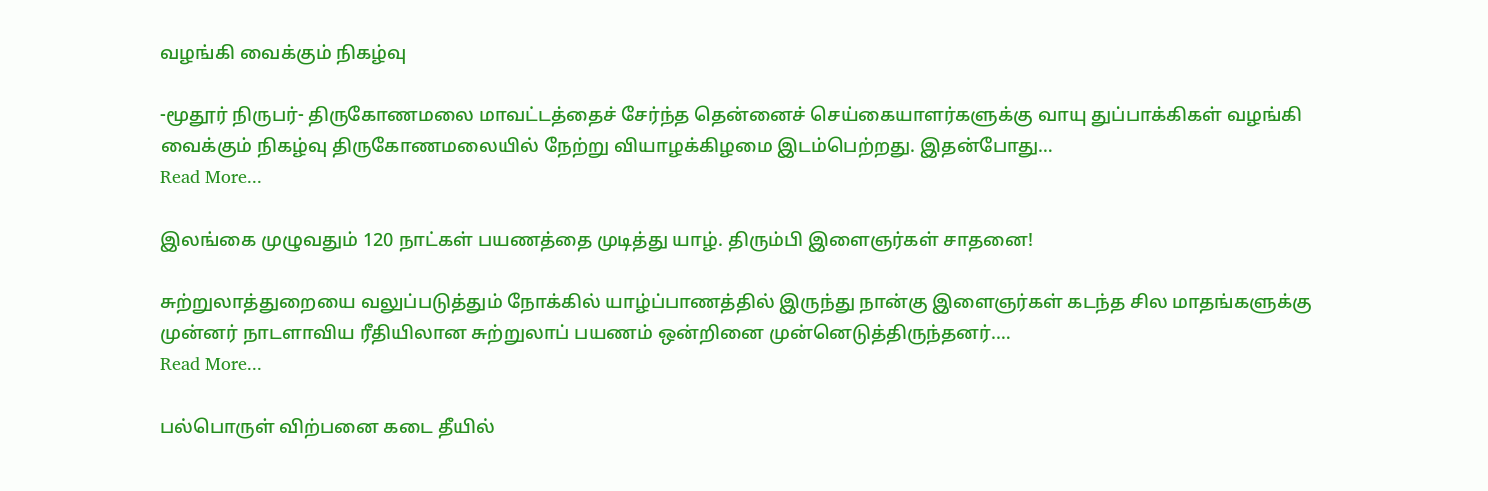வழங்கி வைக்கும் நிகழ்வு

-மூதூர் நிருபர்- திருகோணமலை மாவட்டத்தைச் சேர்ந்த தென்னைச் செய்கையாளர்களுக்கு வாயு துப்பாக்கிகள் வழங்கி வைக்கும் நிகழ்வு திருகோணமலையில் நேற்று வியாழக்கிழமை இடம்பெற்றது. இதன்போது…
Read More...

இலங்கை முழுவதும் 120 நாட்கள் பயணத்தை முடித்து யாழ். திரும்பி இளைஞர்கள் சாதனை!

சுற்றுலாத்துறையை வலுப்படுத்தும் நோக்கில் யாழ்ப்பாணத்தில் இருந்து நான்கு இளைஞர்கள் கடந்த சில மாதங்களுக்கு முன்னர் நாடளாவிய ரீதியிலான சுற்றுலாப் பயணம் ஒன்றினை முன்னெடுத்திருந்தனர்.…
Read More...

பல்பொருள் விற்பனை கடை தீயில்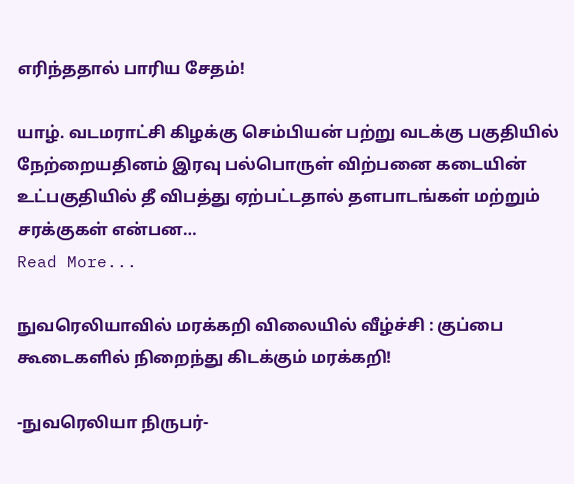எரிந்ததால் பாரிய சேதம்!

யாழ். வடமராட்சி கிழக்கு செம்பியன் பற்று வடக்கு பகுதியில் நேற்றையதினம் இரவு பல்பொருள் விற்பனை கடையின் உட்பகுதியில் தீ விபத்து ஏற்பட்டதால் தளபாடங்கள் மற்றும் சரக்குகள் என்பன…
Read More...

நுவரெலியாவில் மரக்கறி விலையில் வீழ்ச்சி : குப்பை கூடைகளில் நிறைந்து கிடக்கும் மரக்கறி!

-நுவரெலியா நிருபர்-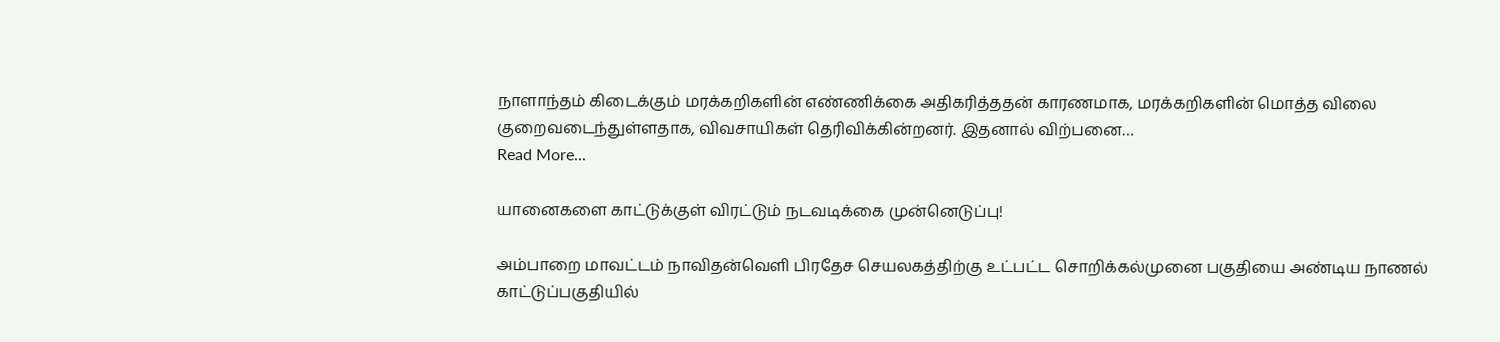நாளாந்தம் கிடைக்கும் மரக்கறிகளின் எண்ணிக்கை அதிகரித்ததன் காரணமாக, மரக்கறிகளின் மொத்த விலை குறைவடைந்துள்ளதாக, விவசாயிகள் தெரிவிக்கின்றனர். இதனால் விற்பனை…
Read More...

யானைகளை காட்டுக்குள் விரட்டும் நடவடிக்கை முன்னெடுப்பு!

அம்பாறை மாவட்டம் நாவிதன்வெளி பிரதேச செயலகத்திற்கு உட்பட்ட சொறிக்கல்முனை பகுதியை அண்டிய நாணல் காட்டுப்பகுதியில்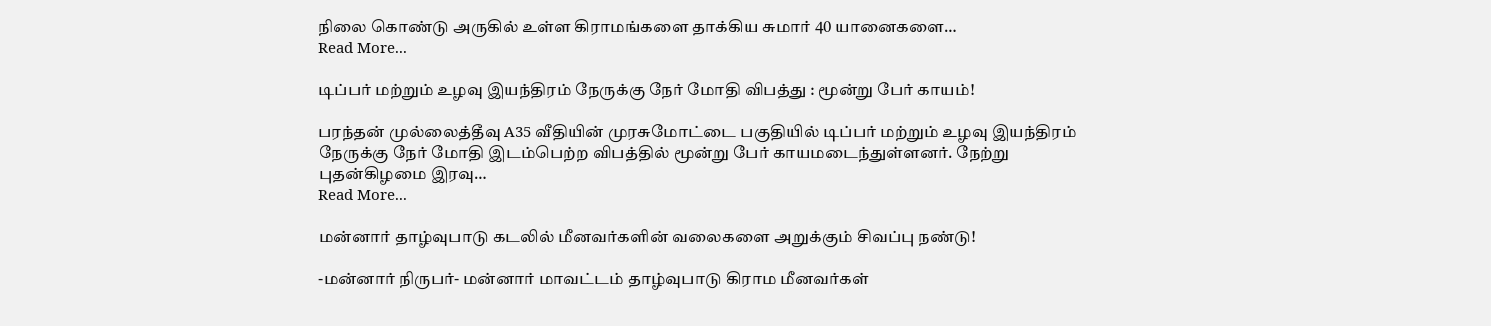நிலை கொண்டு அருகில் உள்ள கிராமங்களை தாக்கிய சுமார் 40 யானைகளை…
Read More...

டிப்பர் மற்றும் உழவு இயந்திரம் நேருக்கு நேர் மோதி விபத்து : மூன்று பேர் காயம்!

பரந்தன் முல்லைத்தீவு A35 வீதியின் முரசுமோட்டை பகுதியில் டிப்பர் மற்றும் உழவு இயந்திரம் நேருக்கு நேர் மோதி இடம்பெற்ற விபத்தில் மூன்று பேர் காயமடைந்துள்ளனர். நேற்று புதன்கிழமை இரவு…
Read More...

மன்னார் தாழ்வுபாடு கடலில் மீனவர்களின் வலைகளை அறுக்கும் சிவப்பு நண்டு!

-மன்னார் நிருபர்- மன்னார் மாவட்டம் தாழ்வுபாடு கிராம மீனவர்கள்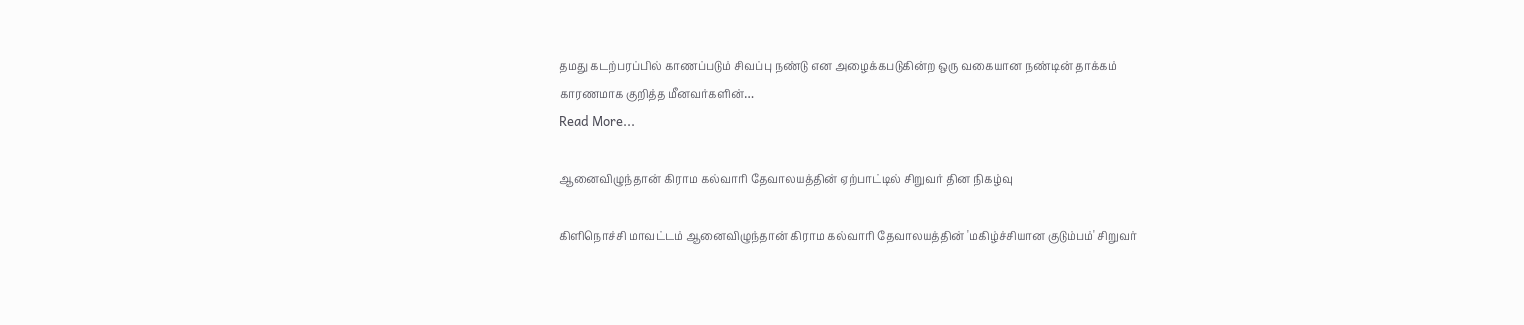தமது கடற்பரப்பில் காணப்படும் சிவப்பு நண்டு என அழைக்கபடுகின்ற ஒரு வகையான நண்டின் தாக்கம் காரணமாக குறித்த மீனவர்களின்…
Read More...

ஆனைவிழுந்தான் கிராம கல்வாரி தேவாலயத்தின் ஏற்பாட்டில் சிறுவர் தின நிகழ்வு

கிளிநொச்சி மாவட்டம் ஆனைவிழுந்தான் கிராம கல்வாரி தேவாலயத்தின் 'மகிழ்ச்சியான குடும்பம்' சிறுவர்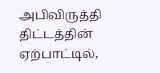அபிவிருத்தி திட்டத்தின் ஏற்பாட்டில்,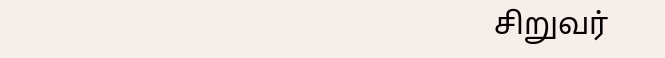சிறுவர்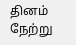தினம் நேற்று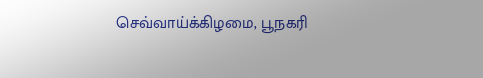செவ்வாய்க்கிழமை, பூநகரி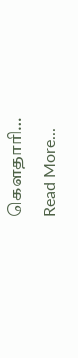கௌதாரி…
Read More...